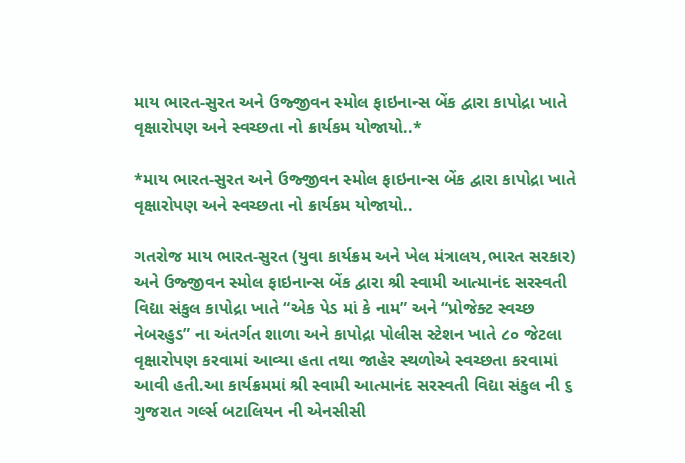માય ભારત-સુરત અને ઉજ્જીવન સ્મોલ ફાઇનાન્સ બેંક દ્વારા કાપોદ્રા ખાતે વૃક્ષારોપણ અને સ્વચ્છતા નો ક્રાર્યકમ યોજાયો..*

*માય ભારત-સુરત અને ઉજ્જીવન સ્મોલ ફાઇનાન્સ બેંક દ્વારા કાપોદ્રા ખાતે વૃક્ષારોપણ અને સ્વચ્છતા નો ક્રાર્યકમ યોજાયો..

ગતરોજ માય ભારત-સુરત (યુવા કાર્યક્રમ અને ખેલ મંત્રાલય,ભારત સરકાર) અને ઉજ્જીવન સ્મોલ ફાઇનાન્સ બેંક દ્વારા શ્રી સ્વામી આત્માનંદ સરસ્વતી વિદ્યા સંકુલ કાપોદ્રા ખાતે “એક પેડ માં કે નામ” અને “પ્રોજેક્ટ સ્વચ્છ નેબરહુડ” ના અંતર્ગત શાળા અને કાપોદ્રા પોલીસ સ્ટેશન ખાતે ૮૦ જેટલા વૃક્ષારોપણ કરવામાં આવ્યા હતા તથા જાહેર સ્થળોએ સ્વચ્છતા કરવામાં આવી હતી.આ કાર્યક્રમમાં શ્રી સ્વામી આત્માનંદ સરસ્વતી વિદ્યા સંકુલ ની ૬ ગુજરાત ગર્લ્સ બટાલિયન ની એનસીસી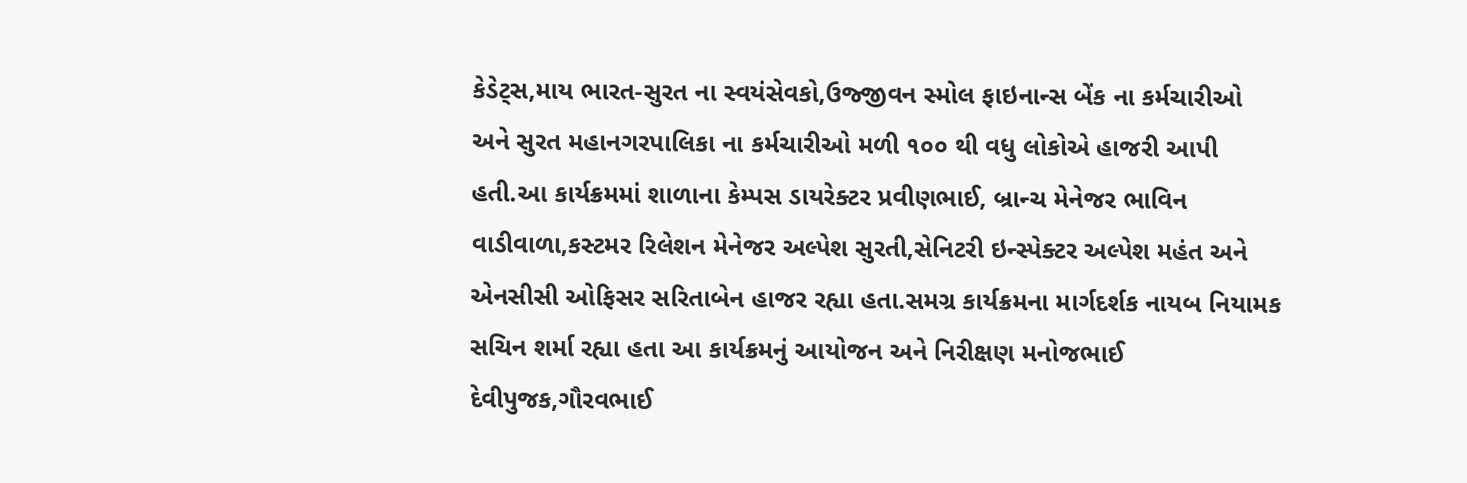કેડેટ્સ,માય ભારત-સુરત ના સ્વયંસેવકો,ઉજ્જીવન સ્મોલ ફાઇનાન્સ બેંક ના કર્મચારીઓ અને સુરત મહાનગરપાલિકા ના કર્મચારીઓ મળી ૧૦૦ થી વધુ લોકોએ હાજરી આપી હતી.આ કાર્યક્રમમાં શાળાના કેમ્પસ ડાયરેક્ટર પ્રવીણભાઈ, બ્રાન્ચ મેનેજર ભાવિન વાડીવાળા,કસ્ટમર રિલેશન મેનેજર અલ્પેશ સુરતી,સેનિટરી ઇન્સ્પેક્ટર અલ્પેશ મહંત અને એનસીસી ઓફિસર સરિતાબેન હાજર રહ્યા હતા.સમગ્ર કાર્યક્રમના માર્ગદર્શક નાયબ નિયામક સચિન શર્મા રહ્યા હતા આ કાર્યક્રમનું આયોજન અને નિરીક્ષણ મનોજભાઈ દેવીપુજક,ગૌરવભાઈ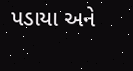પડાયા અને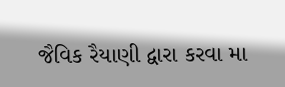જૈવિક રૈયાણી દ્વારા કરવા મા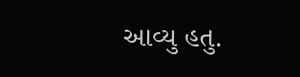આવ્યુ હતુ.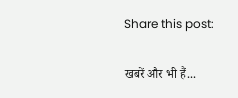Share this post:

खबरें और भी हैं...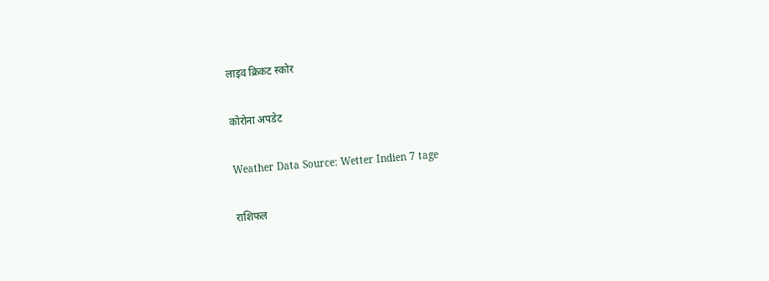लाइव क्रिकट स्कोर

कोरोना अपडेट

Weather Data Source: Wetter Indien 7 tage

राशिफल